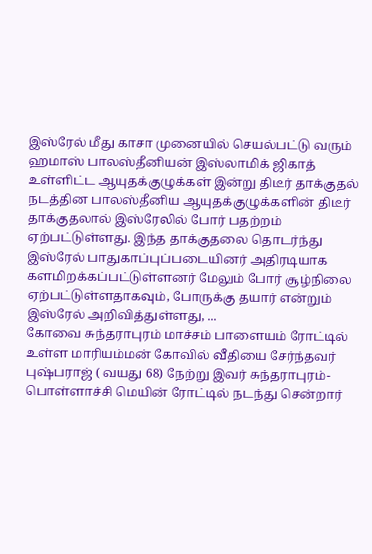இஸ்ரேல் மீது காசா முனையில் செயல்பட்டு வரும் ஹமாஸ் பாலஸ்தீனியன் இஸ்லாமிக் ஜிகாத் உள்ளிட்ட ஆயுதக்குழுக்கள் இன்று திடீர் தாக்குதல் நடத்தின பாலஸ்தீனிய ஆயுதக்குழுக்களின் திடீர் தாக்குதலால் இஸ்ரேலில் போர் பதற்றம் ஏற்பட்டுள்ளது. இந்த தாக்குதலை தொடர்ந்து இஸ்ரேல் பாதுகாப்புப்படையினர் அதிரடியாக களமிறக்கப்பட்டுள்ளனர் மேலும் போர் சூழ்நிலை ஏற்பட்டுள்ளதாகவும், போருக்கு தயார் என்றும் இஸ்ரேல் அறிவித்துள்ளது, ...
கோவை சுந்தராபுரம் மாச்சம் பாளையம் ரோட்டில் உள்ள மாரியம்மன் கோவில் வீதியை சேர்ந்தவர் புஷ்பராஜ் ( வயது 68) நேற்று இவர் சுந்தராபுரம்- பொள்ளாச்சி மெயின் ரோட்டில் நடந்து சென்றார்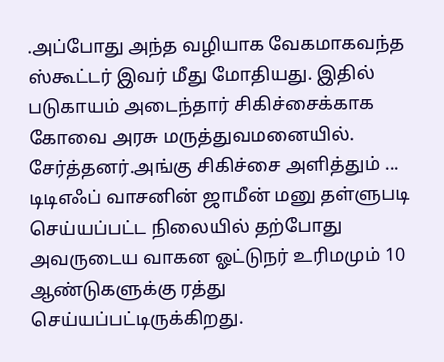.அப்போது அந்த வழியாக வேகமாகவந்த ஸ்கூட்டர் இவர் மீது மோதியது. இதில் படுகாயம் அடைந்தார் சிகிச்சைக்காக கோவை அரசு மருத்துவமனையில். சேர்த்தனர்.அங்கு சிகிச்சை அளித்தும் ...
டிடிஎஃப் வாசனின் ஜாமீன் மனு தள்ளுபடி செய்யப்பட்ட நிலையில் தற்போது அவருடைய வாகன ஓட்டுநர் உரிமமும் 10 ஆண்டுகளுக்கு ரத்து செய்யப்பட்டிருக்கிறது.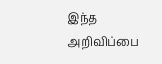இந்த அறிவிப்பை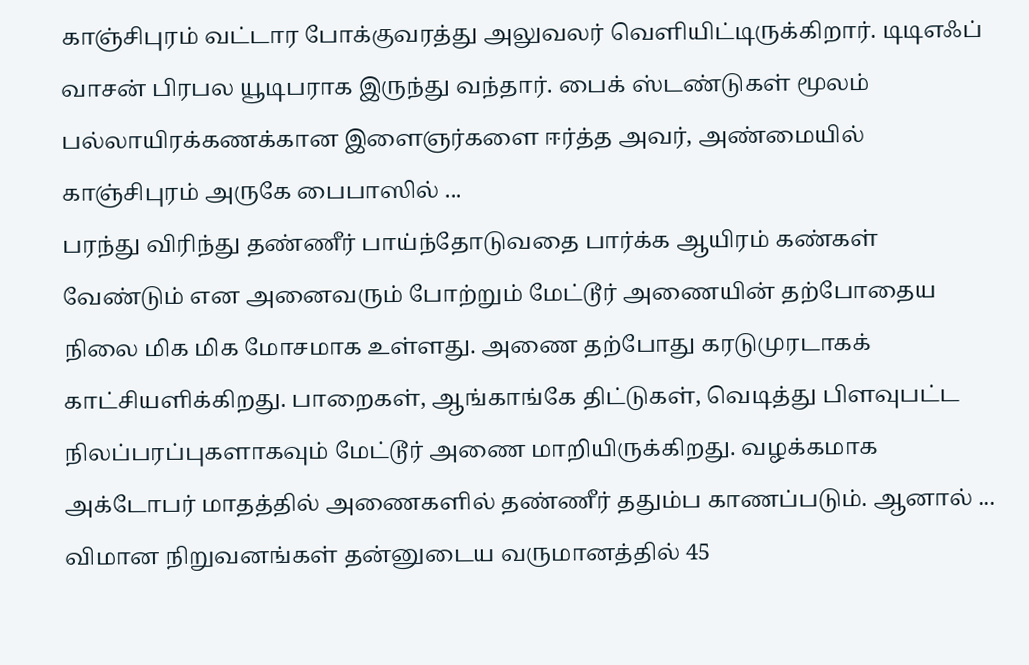காஞ்சிபுரம் வட்டார போக்குவரத்து அலுவலர் வெளியிட்டிருக்கிறார். டிடிஎஃப் வாசன் பிரபல யூடிபராக இருந்து வந்தார். பைக் ஸ்டண்டுகள் மூலம் பல்லாயிரக்கணக்கான இளைஞர்களை ஈர்த்த அவர், அண்மையில் காஞ்சிபுரம் அருகே பைபாஸில் ...
பரந்து விரிந்து தண்ணீர் பாய்ந்தோடுவதை பார்க்க ஆயிரம் கண்கள் வேண்டும் என அனைவரும் போற்றும் மேட்டூர் அணையின் தற்போதைய நிலை மிக மிக மோசமாக உள்ளது. அணை தற்போது கரடுமுரடாகக் காட்சியளிக்கிறது. பாறைகள், ஆங்காங்கே திட்டுகள், வெடித்து பிளவுபட்ட நிலப்பரப்புகளாகவும் மேட்டூர் அணை மாறியிருக்கிறது. வழக்கமாக அக்டோபர் மாதத்தில் அணைகளில் தண்ணீர் ததும்ப காணப்படும். ஆனால் ...
விமான நிறுவனங்கள் தன்னுடைய வருமானத்தில் 45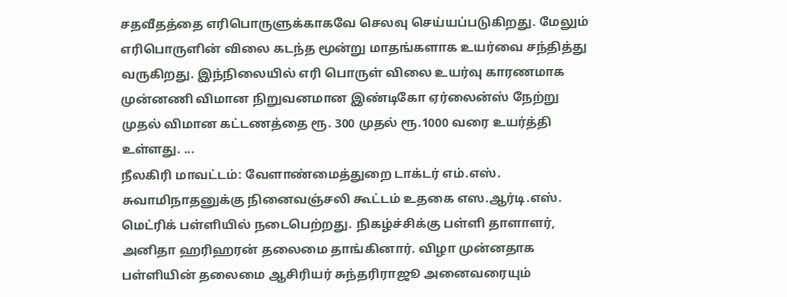சதவீதத்தை எரிபொருளுக்காகவே செலவு செய்யப்படுகிறது. மேலும் எரிபொருளின் விலை கடந்த மூன்று மாதங்களாக உயர்வை சந்தித்து வருகிறது. இந்நிலையில் எரி பொருள் விலை உயர்வு காரணமாக முன்னணி விமான நிறுவனமான இண்டிகோ ஏர்லைன்ஸ் நேற்று முதல் விமான கட்டணத்தை ரூ. 300 முதல் ரூ.1000 வரை உயர்த்தி உள்ளது. ...
நீலகிரி மாவட்டம்: வேளாண்மைத்துறை டாக்டர் எம்.எஸ். சுவாமிநாதனுக்கு நினைவஞ்சலி கூட்டம் உதகை எஸ.ஆர்டி.எஸ். மெட்ரிக் பள்ளியில் நடைபெற்றது. நிகழ்ச்சிக்கு பள்ளி தாளாளர், அனிதா ஹரிஹரன் தலைமை தாங்கினார். விழா முன்னதாக பள்ளியின் தலைமை ஆசிரியர் சுந்தரிராஜூ அனைவரையும்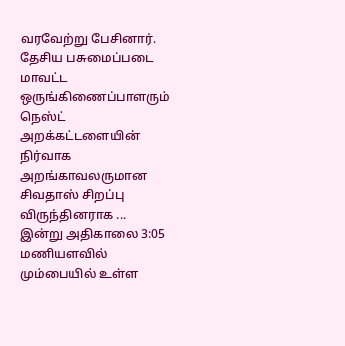வரவேற்று பேசினார். தேசிய பசுமைப்படை மாவட்ட ஒருங்கிணைப்பாளரும் நெஸ்ட் அறக்கட்டளையின் நிர்வாக அறங்காவலருமான சிவதாஸ் சிறப்பு விருந்தினராக ...
இன்று அதிகாலை 3:05 மணியளவில் மும்பையில் உள்ள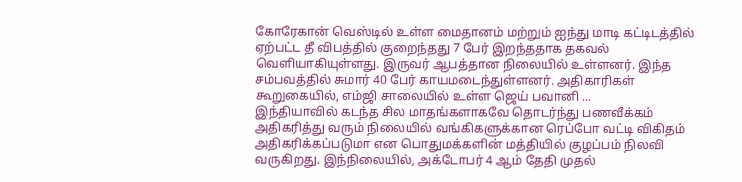கோரேகான் வெஸ்டில் உள்ள மைதானம் மற்றும் ஐந்து மாடி கட்டிடத்தில் ஏற்பட்ட தீ விபத்தில் குறைந்தது 7 பேர் இறந்ததாக தகவல் வெளியாகியுள்ளது. இருவர் ஆபத்தான நிலையில் உள்ளனர். இந்த சம்பவத்தில் சுமார் 40 பேர் காயமடைந்துள்ளனர். அதிகாரிகள் கூறுகையில், எம்ஜி சாலையில் உள்ள ஜெய் பவானி ...
இந்தியாவில் கடந்த சில மாதங்களாகவே தொடர்ந்து பணவீக்கம் அதிகரித்து வரும் நிலையில் வங்கிகளுக்கான ரெப்போ வட்டி விகிதம் அதிகரிக்கப்படுமா என பொதுமக்களின் மத்தியில் குழப்பம் நிலவி வருகிறது. இந்நிலையில், அக்டோபர் 4 ஆம் தேதி முதல்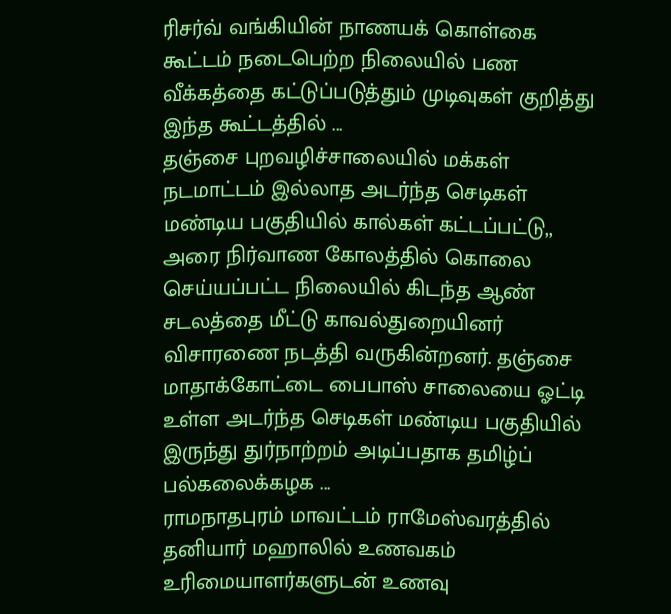ரிசர்வ் வங்கியின் நாணயக் கொள்கை கூட்டம் நடைபெற்ற நிலையில் பண வீக்கத்தை கட்டுப்படுத்தும் முடிவுகள் குறித்து இந்த கூட்டத்தில் ...
தஞ்சை புறவழிச்சாலையில் மக்கள் நடமாட்டம் இல்லாத அடர்ந்த செடிகள் மண்டிய பகுதியில் கால்கள் கட்டப்பட்டு,, அரை நிர்வாண கோலத்தில் கொலை செய்யப்பட்ட நிலையில் கிடந்த ஆண் சடலத்தை மீட்டு காவல்துறையினர் விசாரணை நடத்தி வருகின்றனர். தஞ்சை மாதாக்கோட்டை பைபாஸ் சாலையை ஓட்டி உள்ள அடர்ந்த செடிகள் மண்டிய பகுதியில் இருந்து துர்நாற்றம் அடிப்பதாக தமிழ்ப் பல்கலைக்கழக ...
ராமநாதபுரம் மாவட்டம் ராமேஸ்வரத்தில் தனியார் மஹாலில் உணவகம் உரிமையாளர்களுடன் உணவு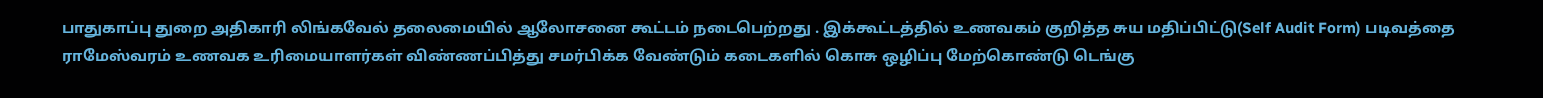பாதுகாப்பு துறை அதிகாரி லிங்கவேல் தலைமையில் ஆலோசனை கூட்டம் நடைபெற்றது . இக்கூட்டத்தில் உணவகம் குறித்த சுய மதிப்பிட்டு(Self Audit Form) படிவத்தை ராமேஸ்வரம் உணவக உரிமையாளர்கள் விண்ணப்பித்து சமர்பிக்க வேண்டும் கடைகளில் கொசு ஒழிப்பு மேற்கொண்டு டெங்கு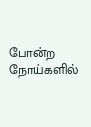போன்ற நோய்களில்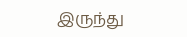இருந்து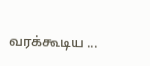வரக்கூடிய ...